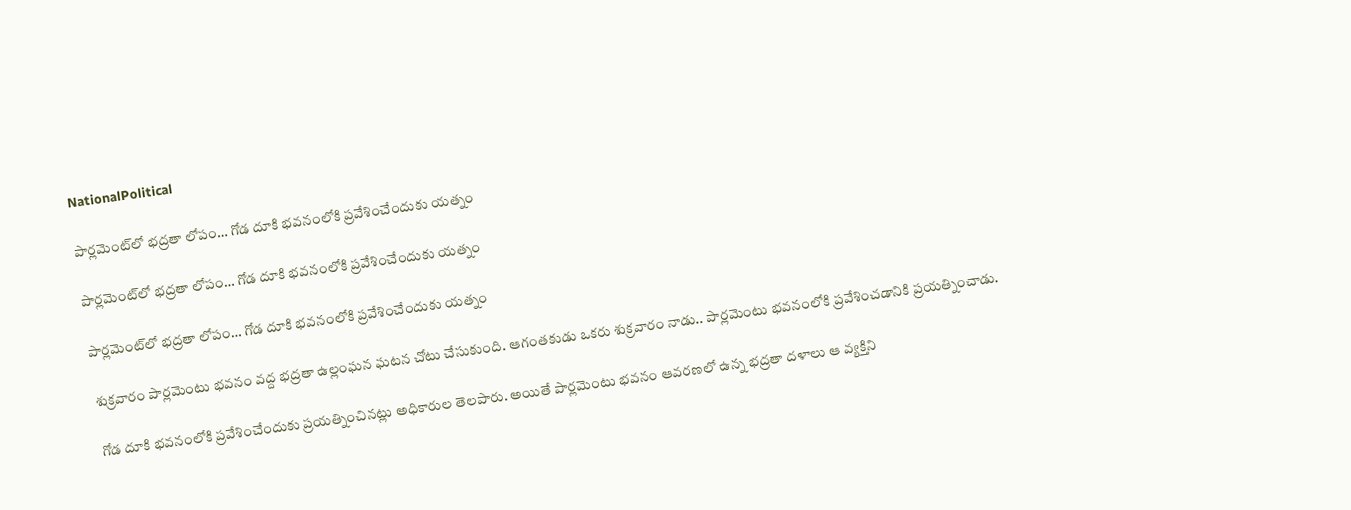NationalPolitical

పార్లమెంట్‌లో భద్రతా లోపం… గోడ దూకి భవనంలోకి ప్రవేశించేందుకు యత్నం

పార్లమెంట్‌లో భద్రతా లోపం… గోడ దూకి భవనంలోకి ప్రవేశించేందుకు యత్నం

పార్లమెంట్‌లో భద్రతా లోపం… గోడ దూకి భవనంలోకి ప్రవేశించేందుకు యత్నం

శుక్రవారం పార్లమెంటు భవనం వద్ద భద్రతా ఉల్లంఘన ఘటన చోటు చేసుకుంది. ఆగంతకుడు ఒకరు శుక్రవారం నాడు.. పార్లమెంటు భవనంలోకి ప్రవేశించడానికి ప్రయత్నించాడు.

గోడ దూకి భవనంలోకి ప్రవేశించేందుకు ప్రయత్నించినట్లు అధికారుల తెలపారు. అయితే పార్లమెంటు భవనం ఆవరణలో ఉన్న భద్రతా దళాలు ఆ వ్యక్తిని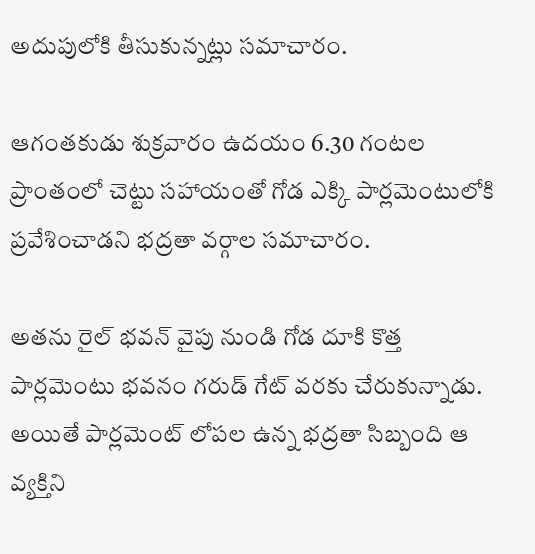అదుపులోకి తీసుకున్నట్లు సమాచారం.

ఆగంతకుడు శుక్రవారం ఉదయం 6.30 గంటల ప్రాంతంలో చెట్టు సహాయంతో గోడ ఎక్కి పార్లమెంటులోకి ప్రవేశించాడని భద్రతా వర్గాల సమాచారం.

అతను రైల్ భవన్ వైపు నుండి గోడ దూకి కొత్త పార్లమెంటు భవనం గరుడ్ గేట్ వరకు చేరుకున్నాడు. అయితే పార్లమెంట్ లోపల ఉన్న భద్రతా సిబ్బంది ఆ వ్యక్తిని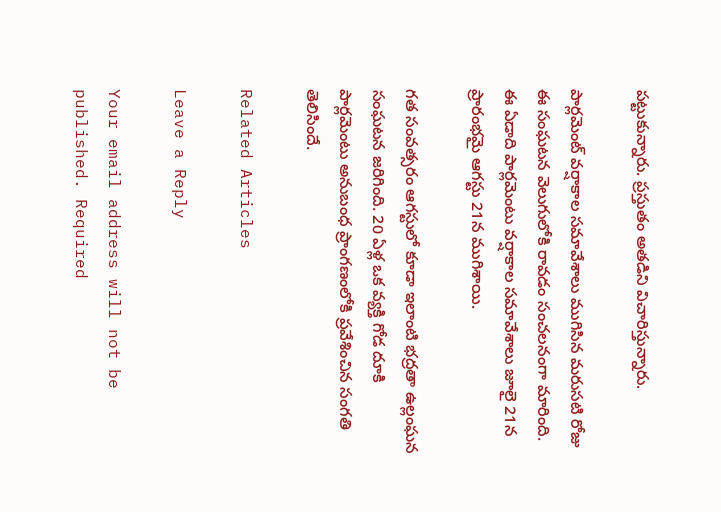పట్టుకున్నారు. ప్రస్తుతం అతడిని విచారిస్తున్నారు.

పార్లమెంట్ వర్షాకాల సమావేశాలు ముగిసిన మరుసటి రోజు ఈ సంఘటన వెలుగులోకి రావడం సంచలనంగా మారింది. ఈ ఏడాది పార్లమెంటు వర్షాకాల సమావేశాలు జూలై 21న ప్రారంభమై ఆగస్టు 21న ముగిశాయి.

గత సంవత్సరం ఆగస్టులో కూడా ఇలాంటి భద్రతా ఉల్లంఘన సంఘటన జరిగింది. 20 ఏళ్ల ఒక వ్యక్తి గోడ దూకి పార్లమెంటు అనుబంధ ప్రాంగణంలోకి ప్రవేశించిన సంగతి తెలిసిందే.

Related Articles

Leave a Reply

Your email address will not be published. Required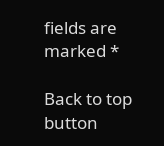fields are marked *

Back to top button